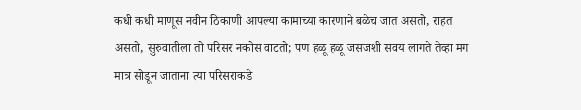कधी कधी माणूस नवीन ठिकाणी आपल्या कामाच्या कारणाने बळेच जात असतो, राहत असतो, सुरुवातीला तो परिसर नकोस वाटतो; पण हळू हळू जसजशी सवय लागते तेव्हा मग मात्र सोडून जाताना त्या परिसराकडे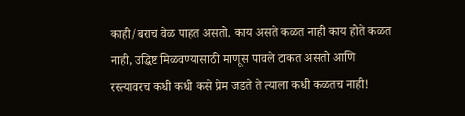काही/बराच वेळ पाहत असतो. काय असते कळत नाही काय होते कळत नाही, उद्धिष्ट मिळवण्यासाठी माणूस पावले टाकत असतो आणि रस्त्यावरच कधी कधी कसे प्रेम जडते ते त्याला कधी कळतच नाही!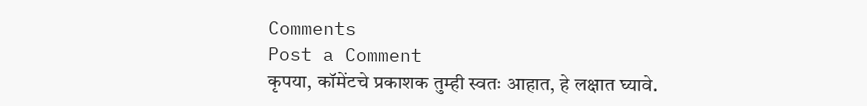Comments
Post a Comment
कृपया, कॉमेंटचे प्रकाशक तुम्ही स्वतः आहात, हे लक्षात घ्यावे.